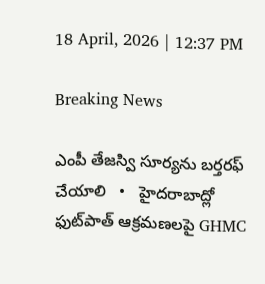18 April, 2026 | 12:37 PM

Breaking News

ఎంపీ తేజస్వి సూర్యను బర్తరఫ్ చేయాలి   •   హైదరాబాద్లో ఫుట్‌పాత్ ఆక్రమణలపై GHMC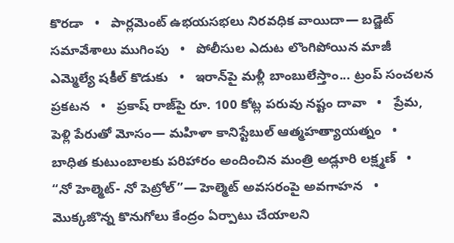కొరడా   •   పార్లమెంట్‌ ఉభయసభలు నిరవధిక వాయిదా— బడ్జెట్ సమావేశాలు ముగింపు   •   పోలీసుల ఎదుట లొంగిపోయిన మాజీ ఎమ్మెల్యే షకీల్ కొడుకు   •   ఇరాన్‌పై మళ్లీ బాంబులేస్తాం... ట్రంప్‌ సంచలన ప్రకటన   •   ప్రకాష్ రాజ్‌పై రూ. 100 కోట్ల పరువు నష్టం దావా   •   ప్రేమ, పెళ్లి పేరుతో మోసం— మహిళా కానిస్టేబుల్ ఆత్మహత్యాయత్నం   •   బాధిత కుటుంబాలకు పరిహారం అందించిన మంత్రి అడ్లూరి లక్ష్మణ్   •   “నో హెల్మెట్- నో పెట్రోల్”— హెల్మెట్ అవసరంపై అవగాహన   •   మొక్కజొన్న కొనుగోలు కేంద్రం ఏర్పాటు చేయాలని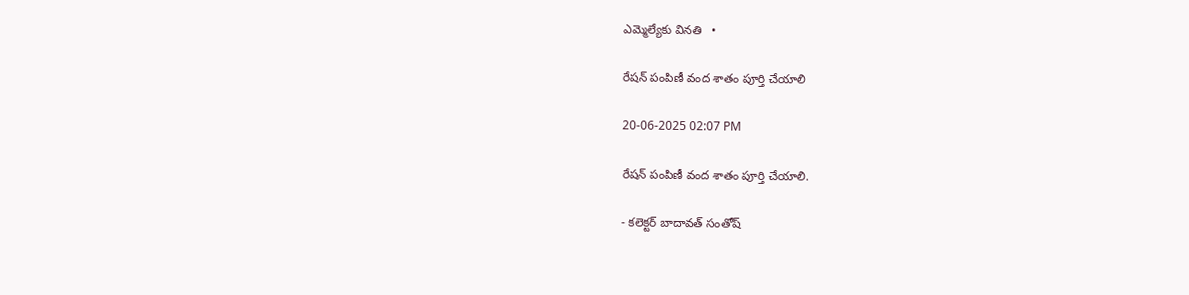ఎమ్మెల్యేకు వినతి   •

రేషన్ పంపిణీ వంద శాతం పూర్తి చేయాలి

20-06-2025 02:07 PM

రేషన్ పంపిణీ వంద శాతం పూర్తి చేయాలి.

- కలెక్టర్ బాదావత్ సంతోష్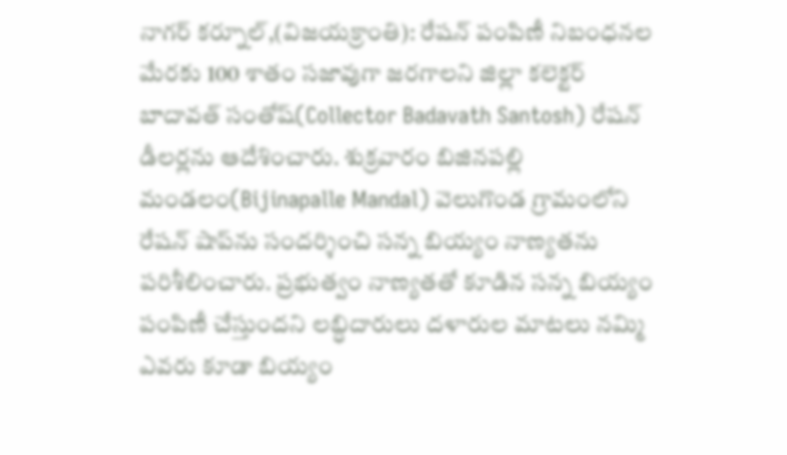నాగర్‌ కర్నూల్,(విజయక్రాంతి): రేషన్ పంపిణీ నిబంధనల మేరకు 100 శాతం సజావుగా జరగాలని జిల్లా కలెక్టర్ బాదావత్ సంతోష్(Collector Badavath Santosh) రేషన్ డీలర్లను ఆదేశించారు. శుక్రవారం బిజినపల్లి మండలం(Bijinapalle Mandal) వెలుగొండ గ్రామంలోని రేషన్ షాప్‌ను సందర్శించి సన్న బియ్యం నాణ్యతను పరిశీలించారు. ప్రభుత్వం నాణ్యతతో కూడిన సన్న బియ్యం పంపిణీ చేస్తుందని లబ్ధిదారులు దళారుల మాటలు నమ్మి ఎవరు కూడా బియ్యం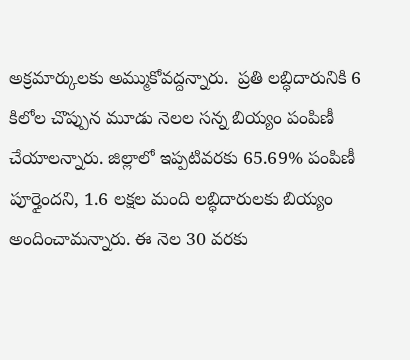అక్రమార్కులకు అమ్ముకోవద్దన్నారు.  ప్రతి లబ్ధిదారునికి 6 కిలోల చొప్పున మూడు నెలల సన్న బియ్యం పంపిణీ చేయాలన్నారు. జిల్లాలో ఇప్పటివరకు 65.69% పంపిణీ పూర్తైందని, 1.6 లక్షల మంది లబ్ధిదారులకు బియ్యం అందించామన్నారు. ఈ నెల 30 వరకు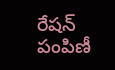రేషన్ పంపిణీ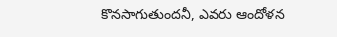కొనసాగుతుందనీ, ఎవరు ఆందోళన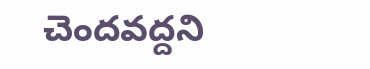చెందవద్దని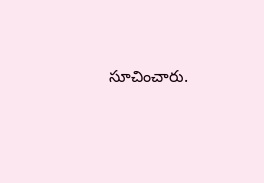సూచించారు.